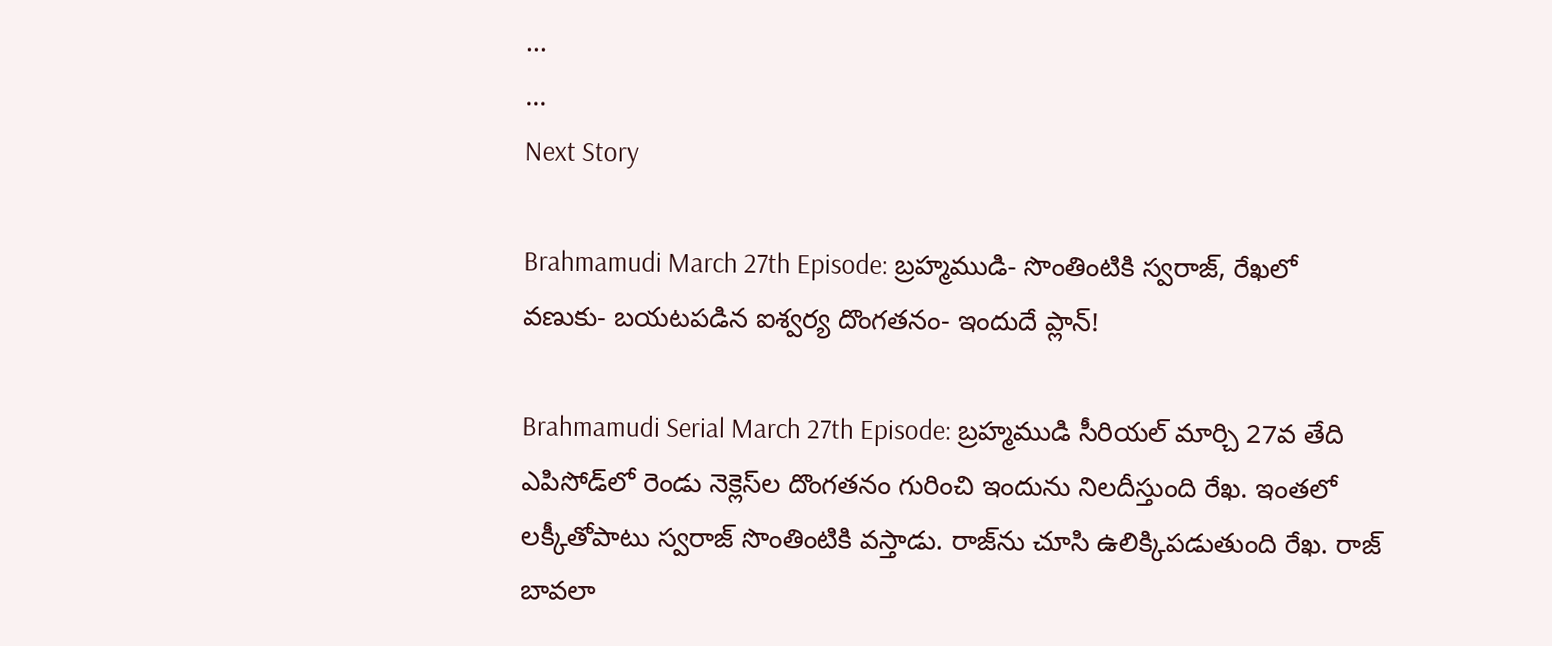...
...
Next Story

Brahmamudi March 27th Episode: బ్రహ్మముడి- సొంతింటికి స్వరాజ్, రేఖలో వణుకు- బయటపడిన ఐశ్వర్య దొంగతనం- ఇందుదే ప్లాన్!

Brahmamudi Serial March 27th Episode: బ్రహ్మముడి సీరియల్ మార్చి 27వ తేది ఎపిసోడ్‌లో రెండు నెక్లెస్‌ల దొంగతనం గురించి ఇందును నిలదీస్తుంది రేఖ. ఇంతలో లక్కీతోపాటు స్వరాజ్ సొంతింటికి వస్తాడు. రాజ్‌ను చూసి ఉలిక్కిపడుతుంది రేఖ. రాజ్ బావలా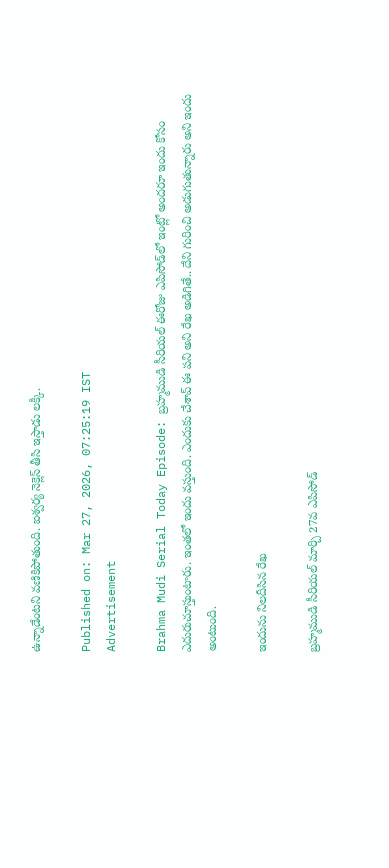ఉన్నాడేంటని వణికిపోతుంది. ఐశ్వర్య నెక్లెస్ తీసి ఇస్తాడు లక్కీ.

Published on: Mar 27, 2026, 07:25:19 IST
Advertisement

Brahma Mudi Serial Today Episode: బ్రహ్మముడి సీరియల్‌ ఈరోజు ఎపిసోడ్‌‌లో ఇంట్లో అందరూ ఇందు కోసం ఎదురుచూస్తుంటారు. ఇంతలో ఇందు వస్తుంది. ఎందుకు చేశావ్ ఈ పని అని రేఖ అడిగితే.. దేని గురించి అడుగుతున్నారు అని ఇందు అంటుంది.

ఇందును నిలదీసిన రేఖ

బ్రహ్మముడి సీరియల్‌ మార్చి 27వ ఎపిసోడ్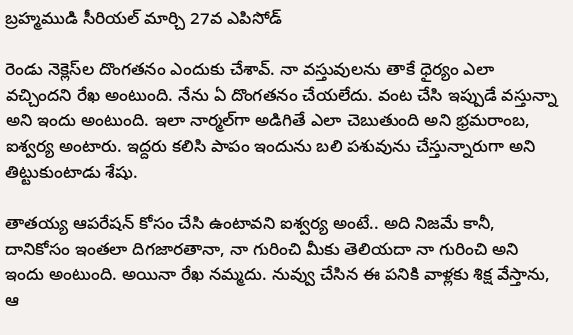బ్రహ్మముడి సీరియల్‌ మార్చి 27వ ఎపిసోడ్

రెండు నెక్లెస్‌ల దొంగతనం ఎందుకు చేశావ్. నా వస్తువులను తాకే ధైర్యం ఎలా వచ్చిందని రేఖ అంటుంది. నేను ఏ దొంగతనం చేయలేదు. వంట చేసి ఇప్పుడే వస్తున్నా అని ఇందు అంటుంది. ఇలా నార్మల్‌గా అడిగితే ఎలా చెబుతుంది అని భ్రమరాంబ, ఐశ్వర్య అంటారు. ఇద్దరు కలిసి పాపం ఇందును బలి పశువును చేస్తున్నారుగా అని తిట్టుకుంటాడు శేషు.

తాతయ్య ఆపరేషన్ కోసం చేసి ఉంటావని ఐశ్వర్య అంటే.. అది నిజమే కానీ, దానికోసం ఇంతలా దిగజారతానా, నా గురించి మీకు తెలియదా నా గురించి అని ఇందు అంటుంది. అయినా రేఖ నమ్మదు. నువ్వు చేసిన ఈ పనికి వాళ్లకు శిక్ష వేస్తాను, ఆ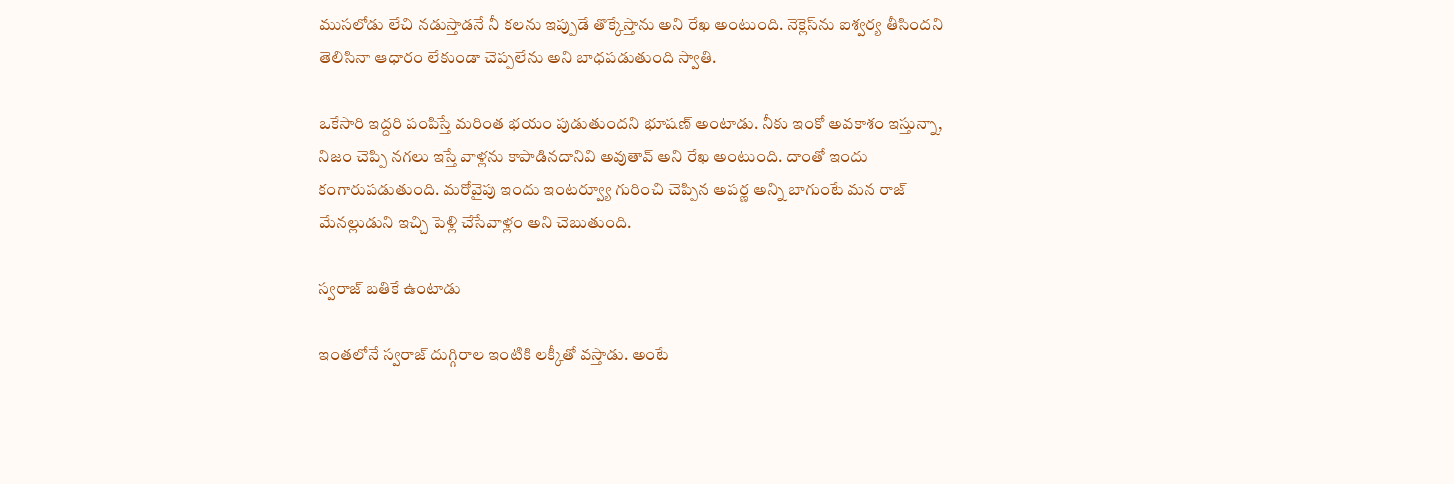ముసలోడు లేచి నడుస్తాడనే నీ కలను ఇప్పుడే తొక్కేస్తాను అని రేఖ అంటుంది. నెక్లెస్‌ను ఐశ్వర్య తీసిందని తెలిసినా ఆధారం లేకుండా చెప్పలేను అని బాధపడుతుంది స్వాతి.

ఒకేసారి ఇద్దరి పంపిస్తే మరింత భయం పుడుతుందని భూషణ్ అంటాడు. నీకు ఇంకో అవకాశం ఇస్తున్నా, నిజం చెప్పి నగలు ఇస్తే వాళ్లను కాపాడినదానివి అవుతావ్ అని రేఖ అంటుంది. దాంతో ఇందు కంగారుపడుతుంది. మరోవైపు ఇందు ఇంటర్వ్యూ గురించి చెప్పిన అపర్ణ అన్ని బాగుంటే మన రాజ్ మేనల్లుడుని ఇచ్చి పెళ్లి చేసేవాళ్లం అని చెబుతుంది.

స్వరాజ్ బతికే ఉంటాడు

ఇంతలోనే స్వరాజ్ దుగ్గిరాల ఇంటికి లక్కీతో వస్తాడు. అంటే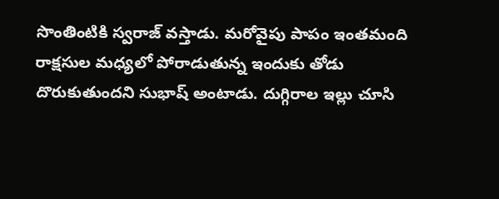సొంతింటికి స్వరాజ్ వస్తాడు. మరోవైపు పాపం ఇంతమంది రాక్షసుల మధ్యలో పోరాడుతున్న ఇందుకు తోడు దొరుకుతుందని సుభాష్ అంటాడు. దుగ్గిరాల ఇల్లు చూసి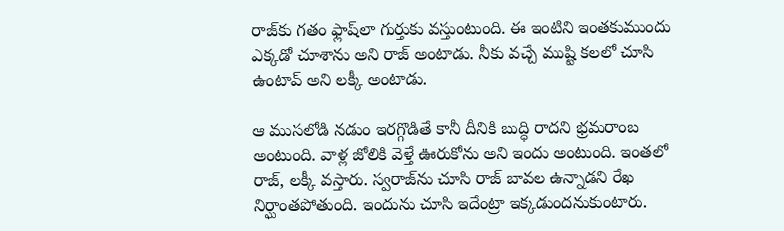రాజ్‍‌కు గతం ఫ్లాష్‌లా గుర్తుకు వస్తుంటుంది. ఈ ఇంటిని ఇంతకుముందు ఎక్కడో చూశాను అని రాజ్ అంటాడు. నీకు వచ్చే ముష్టి కలలో చూసి ఉంటావ్ అని లక్కీ అంటాడు.

ఆ ముసలోడి నడుం ఇరగ్గొడితే కానీ దీనికి బుద్ధి రాదని భ్రమరాంబ అంటుంది. వాళ్ల జోలికి వెళ్తే ఊరుకోను అని ఇందు అంటుంది. ఇంతలో రాజ్, లక్కీ వస్తారు. స్వరాజ్‌ను చూసి రాజ్ బావల ఉన్నాడని రేఖ నిర్ఘాంతపోతుంది. ఇందును చూసి ఇదేంట్రా ఇక్కడుందనుకుంటారు.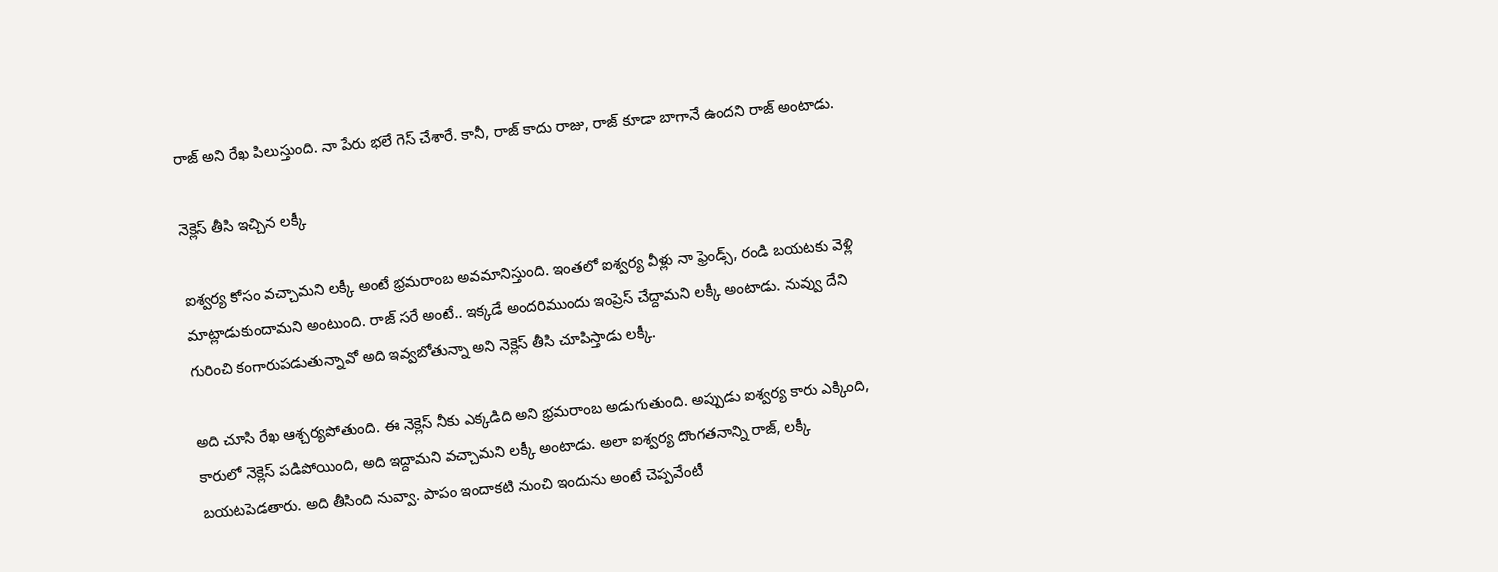రాజ్ అని రేఖ పిలుస్తుంది. నా పేరు భలే గెస్ చేశారే. కానీ, రాజ్ కాదు రాజు, రాజ్ కూడా బాగానే ఉందని రాజ్ అంటాడు.

నెక్లెస్ తీసి ఇచ్చిన లక్కీ

ఐశ్వర్య కోసం వచ్చామని లక్కీ అంటే భ్రమరాంబ అవమానిస్తుంది. ఇంతలో ఐశ్వర్య వీళ్లు నా ఫ్రెండ్స్, రండి బయటకు వెళ్లి మాట్లాడుకుందామని అంటుంది. రాజ్ సరే అంటే.. ఇక్కడే అందరిముందు ఇంప్రెస్ చేద్దామని లక్కీ అంటాడు. నువ్వు దేని గురించి కంగారుపడుతున్నావో అది ఇవ్వబోతున్నా అని నెక్లెస్ తీసి చూపిస్తాడు లక్కీ.

అది చూసి రేఖ ఆశ్చర్యపోతుంది. ఈ నెక్లెస్ నీకు ఎక్కడిది అని భ్రమరాంబ అడుగుతుంది. అప్పుడు ఐశ్వర్య కారు ఎక్కింది, కారులో నెక్లెస్ పడిపోయింది, అది ఇద్దామని వచ్చామని లక్కీ అంటాడు. అలా ఐశ్వర్య దొంగతనాన్ని రాజ్, లక్కీ బయటపెడతారు. అది తీసింది నువ్వా. పాపం ఇందాకటి నుంచి ఇందును అంటే చెప్పవేంటీ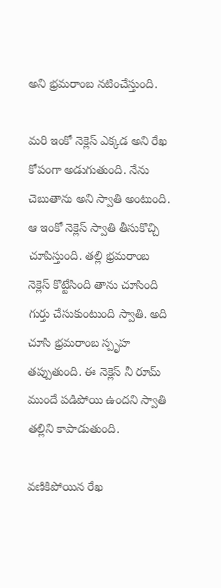అని భ్రమరాంబ నటించేస్తుంది.

మరి ఇంకో నెక్లెస్ ఎక్కడ అని రేఖ కోపంగా అడుగుతుంది. నేను చెబుతాను అని స్వాతి అంటుంది. ఆ ఇంకో నెక్లెస్ స్వాతి తీసుకొచ్చి చూపిస్తుంది. తల్లి భ్రమరాంబ నెక్లెస్ కొట్టేసింది తాను చూసింది గుర్తు చేసుకుంటుంది స్వాతి. అది చూసి భ్రమరాంబ స్పృహ తప్పుతుంది. ఈ నెక్లెస్ నీ రూమ్ ముందే పడిపోయి ఉందని స్వాతి తల్లిని కాపాడుతుంది.

వణికిపోయిన రేఖ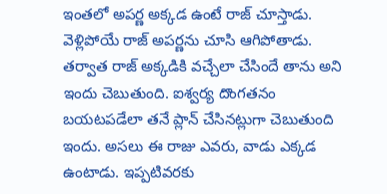ఇంతలో అపర్ణ అక్కడ ఉంటే రాజ్ చూస్తాడు. వెళ్లిపోయే రాజ్ అపర్ణను చూసి ఆగిపోతాడు. తర్వాత రాజ్ అక్కడికి వచ్చేలా చేసిందే తాను అని ఇందు చెబుతుంది. ఐశ్వర్య దొంగతనం బయటపడేలా తనే ప్లాన్ చేసినట్లుగా చెబుతుంది ఇందు. అసలు ఈ రాజు ఎవరు, వాడు ఎక్కడ ఉంటాడు. ఇప్పటివరకు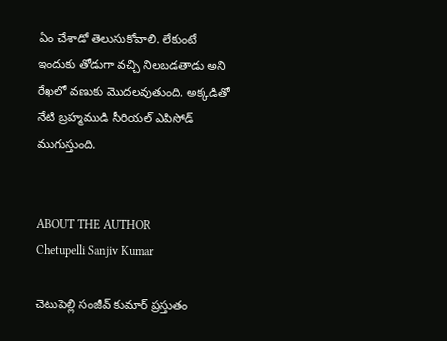ఏం చేశాడో తెలుసుకోవాలి. లేకుంటే ఇందుకు తోడుగా వచ్చి నిలబడతాడు అని రేఖలో వణుకు మొదలవుతుంది. అక్కడితో నేటి బ్రహ్మముడి సీరియల్ ఎపిసోడ్ ముగుస్తుంది.


ABOUT THE AUTHOR
Chetupelli Sanjiv Kumar

చెటుపెల్లి సంజీవ్ కుమార్ ప్రస్తుతం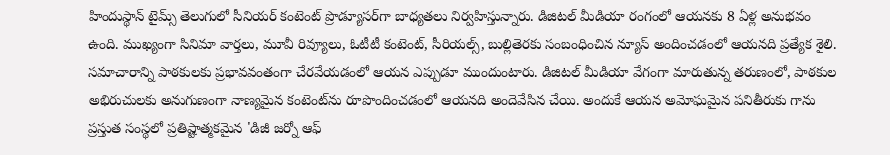హిందుస్థాన్ టైమ్స్ తెలుగులో సీనియర్ కంటెంట్ ప్రొడ్యూసర్‌గా బాధ్యతలు నిర్వహిస్తున్నారు. డిజిటల్ మీడియా రంగంలో ఆయనకు 8 ఏళ్ల అనుభవం ఉంది. ముఖ్యంగా సినిమా వార్తలు, మూవీ రివ్యూలు, ఓటీటీ కంటెంట్, సీరియల్స్, బుల్లితెరకు సంబంధించిన న్యూస్ అందించడంలో ఆయనది ప్రత్యేక శైలి. సమాచారాన్ని పాఠకులకు ప్రభావవంతంగా చేరవేయడంలో ఆయన ఎప్పుడూ ముందుంటారు. డిజిటల్ మీడియా వేగంగా మారుతున్న తరుణంలో, పాఠకుల అభిరుచులకు అనుగుణంగా నాణ్యమైన కంటెంట్‌ను రూపొందించడంలో ఆయనది అందెవేసిన చేయి. అందుకే ఆయన అమోఘమైన పనితీరుకు గాను ప్రస్తుత సంస్థలో ప్రతిష్టాత్మకమైన 'డిజీ జర్నో ఆఫ్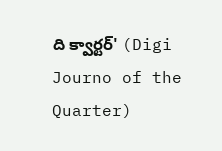ది క్వార్టర్' (Digi Journo of the Quarter)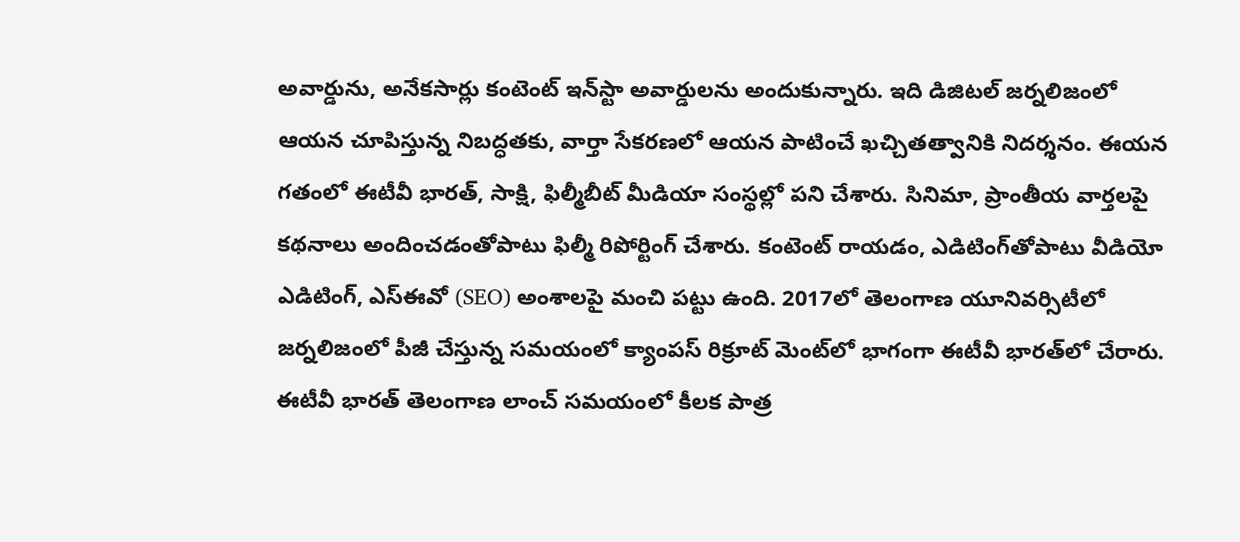అవార్డును, అనేకసార్లు కంటెంట్ ఇన్‌స్టా అవార్డులను అందుకున్నారు. ఇది డిజిటల్ జర్నలిజంలో ఆయన చూపిస్తున్న నిబద్ధతకు, వార్తా సేకరణలో ఆయన పాటించే ఖచ్చితత్వానికి నిదర్శనం. ఈయన గతంలో ఈటీవీ భారత్, సాక్షి, ఫిల్మీబీట్ మీడియా సంస్థల్లో పని చేశారు. సినిమా, ప్రాంతీయ వార్తలపై కథనాలు అందించడంతోపాటు ఫిల్మీ రిపోర్టింగ్ చేశారు. కంటెంట్ రాయడం, ఎడిటింగ్‌తోపాటు వీడియో ఎడిటింగ్, ఎస్‌ఈవో (SEO) అంశాలపై మంచి పట్టు ఉంది. 2017లో తెలంగాణ యూనివర్సిటీలో జర్నలిజంలో పీజీ చేస్తున్న సమయంలో క్యాంపస్ రిక్రూట్ మెంట్‌లో భాగంగా ఈటీవీ భారత్‌లో చేరారు. ఈటీవీ భారత్ తెలంగాణ లాంచ్ సమయంలో కీలక పాత్ర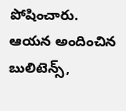పోషించారు. ఆయన అందించిన బులిటెన్స్,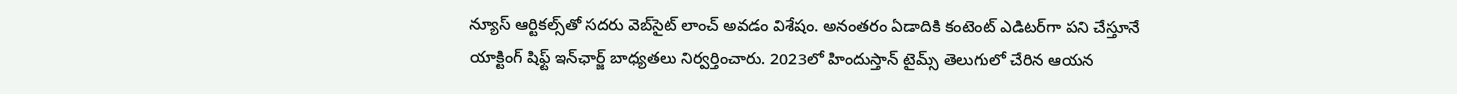న్యూస్ ఆర్టికల్స్‌తో సదరు వెబ్‌సైట్ లాంచ్ అవడం విశేషం. అనంతరం ఏడాదికి కంటెంట్ ఎడిటర్‌గా పని చేస్తూనే యాక్టింగ్ షిఫ్ట్ ఇన్‌ఛార్జ్ బాధ్యతలు నిర్వర్తించారు. 2023లో హిందుస్తాన్ టైమ్స్ తెలుగులో చేరిన ఆయన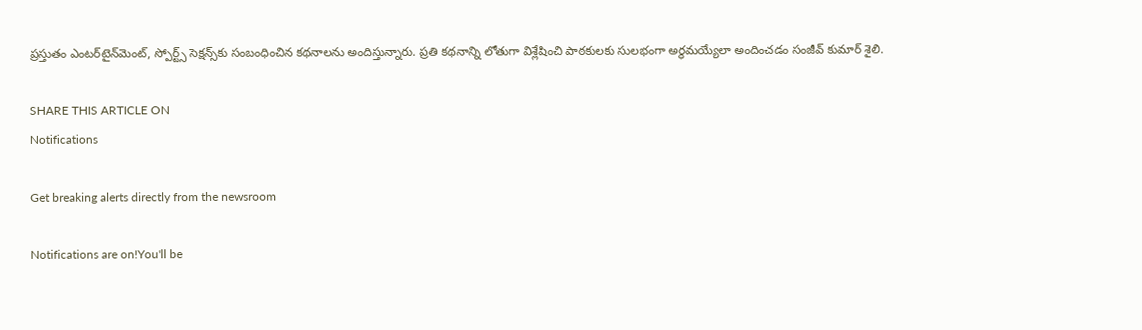ప్రస్తుతం ఎంటర్‌టైన్‌మెంట్, స్పోర్ట్స్ సెక్షన్స్‌కు సంబంధించిన కథనాలను అందిస్తున్నారు. ప్రతి కథనాన్ని లోతుగా విశ్లేషించి పాఠకులకు సులభంగా అర్థమయ్యేలా అందించడం సంజీవ్ కుమార్ శైలి.

SHARE THIS ARTICLE ON
Notifications

Get breaking alerts directly from the newsroom

Notifications are on!You'll be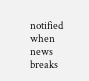notified when news breaks